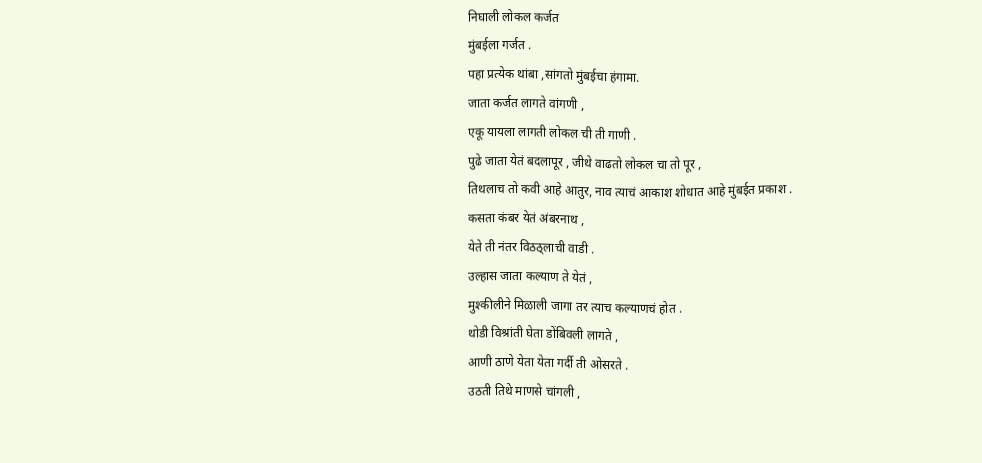निघाली लोकल कर्जत
मुंबईला गर्जत .
पहा प्रत्येक थांबा ,सांगतो मुंबईचा हंगामा.
जाता कर्जत लागते वांगणी ,
एकू यायला लागती लोकल ची ती गाणी .
पुढे जाता येतं बदलापूर , जीथे वाढतो लोकल चा तो पूर ,
तिथलाच तो कवी आहे आतुर, नाव त्याचं आकाश शोधात आहे मुंबईत प्रकाश .
कसता कंबर येतं अंबरनाथ ,
येते ती नंतर विठठ्लाची वाडी .
उल्हास जाता कल्याण ते येतं ,
मुश्कीलीने मिळाली जागा तर त्याच कल्याणचं होत .
थोडी विश्रांती घेता डोंबिवली लागते ,
आणी ठाणे येता येता गर्दी ती ओसरते .
उठती तिथे माणसे चांगली ,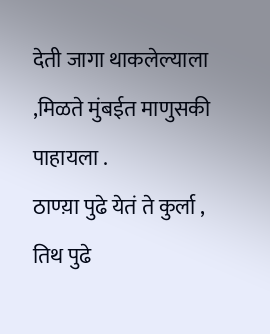देती जागा थाकलेल्याला ,मिळते मुंबईत माणुसकी पाहायला .
ठाण्य़ा पुढे येतं ते कुर्ला ,
तिथ पुढे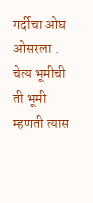गर्दीचा ओघ ओसरला .
चेत्य भूमीची ती भूमी म्हणती त्यास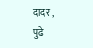दादर ,
पुढे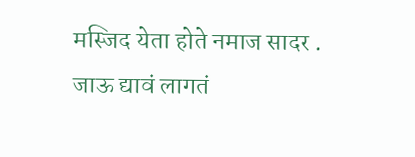मस्जिद येता होते नमाज सादर .
जाऊ द्यावं लागतं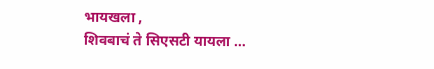भायखला ,
शिवबाचं ते सिएसटी यायला …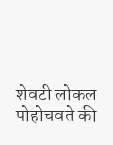शेवटी लोकल पोहोचवते की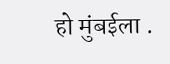हो मुंबईला .